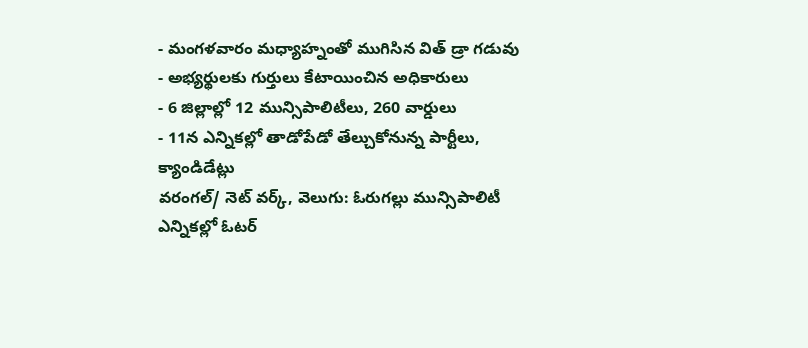- మంగళవారం మధ్యాహ్నంతో ముగిసిన విత్ డ్రా గడువు
- అభ్యర్థులకు గుర్తులు కేటాయించిన అధికారులు
- 6 జిల్లాల్లో 12 మున్సిపాలిటీలు, 260 వార్డులు
- 11న ఎన్నికల్లో తాడోపేడో తేల్చుకోనున్న పార్టీలు, క్యాండిడేట్లు
వరంగల్/ నెట్ వర్క్, వెలుగు: ఓరుగల్లు మున్సిపాలిటీ ఎన్నికల్లో ఓటర్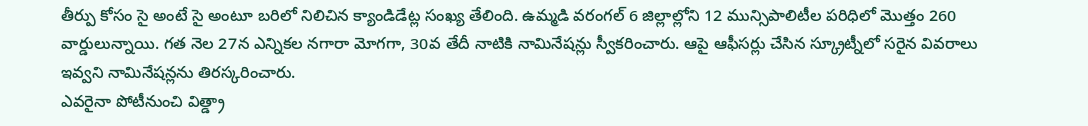తీర్పు కోసం సై అంటే సై అంటూ బరిలో నిలిచిన క్యాండిడేట్ల సంఖ్య తేలింది. ఉమ్మడి వరంగల్ 6 జిల్లాల్లోని 12 మున్సిపాలిటీల పరిధిలో మొత్తం 260 వార్డులున్నాయి. గత నెల 27న ఎన్నికల నగారా మోగగా, 30వ తేదీ నాటికి నామినేషన్లు స్వీకరించారు. ఆపై ఆఫీసర్లు చేసిన స్క్రూట్నీలో సరైన వివరాలు ఇవ్వని నామినేషన్లను తిరస్కరించారు.
ఎవరైనా పోటీనుంచి విత్డ్రా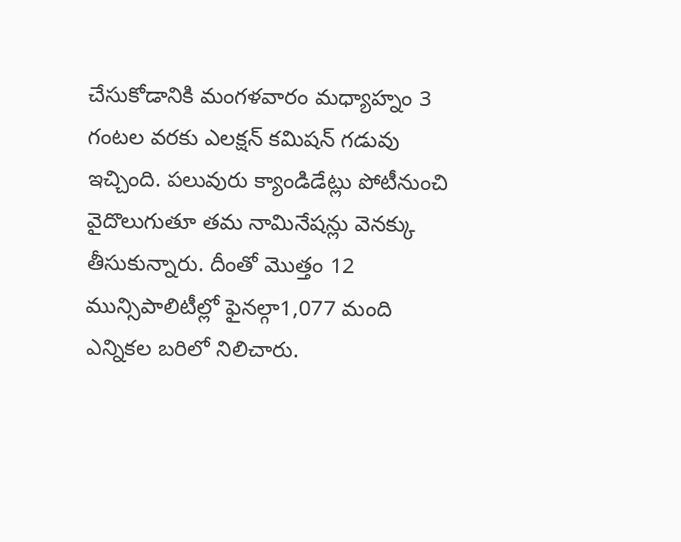చేసుకోడానికి మంగళవారం మధ్యాహ్నం 3 గంటల వరకు ఎలక్షన్ కమిషన్ గడువు ఇచ్చింది. పలువురు క్యాండిడేట్లు పోటీనుంచి వైదొలుగుతూ తమ నామినేషన్లు వెనక్కు తీసుకున్నారు. దీంతో మొత్తం 12 మున్సిపాలిటీల్లో ఫైనల్గా1,077 మంది ఎన్నికల బరిలో నిలిచారు.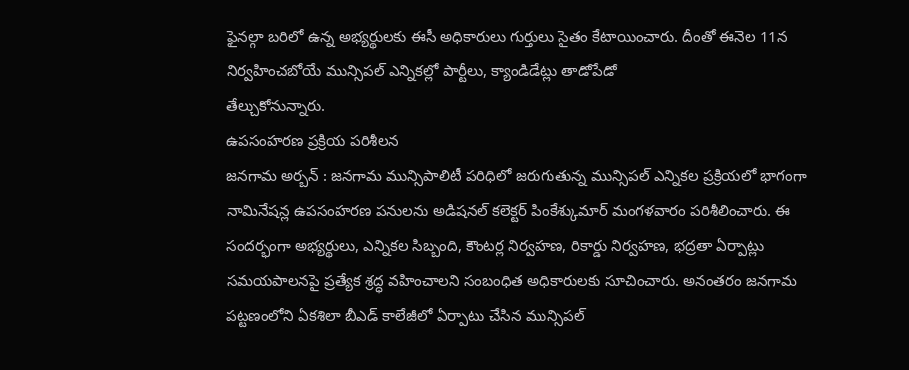ఫైనల్గా బరిలో ఉన్న అభ్యర్థులకు ఈసీ అధికారులు గుర్తులు సైతం కేటాయించారు. దీంతో ఈనెల 11న నిర్వహించబోయే మున్సిపల్ ఎన్నికల్లో పార్టీలు, క్యాండిడేట్లు తాడోపేడో
తేల్చుకోనున్నారు.
ఉపసంహరణ ప్రక్రియ పరిశీలన
జనగామ అర్బన్ : జనగామ మున్సిపాలిటీ పరిధిలో జరుగుతున్న మున్సిపల్ ఎన్నికల ప్రక్రియలో భాగంగా నామినేషన్ల ఉపసంహరణ పనులను అడిషనల్ కలెక్టర్ పింకేశ్కుమార్ మంగళవారం పరిశీలించారు. ఈ సందర్భంగా అభ్యర్థులు, ఎన్నికల సిబ్బంది, కౌంటర్ల నిర్వహణ, రికార్డు నిర్వహణ, భద్రతా ఏర్పాట్లు సమయపాలనపై ప్రత్యేక శ్రద్ధ వహించాలని సంబంధిత అధికారులకు సూచించారు. అనంతరం జనగామ పట్టణంలోని ఏకశిలా బీఎడ్ కాలేజీలో ఏర్పాటు చేసిన మున్సిపల్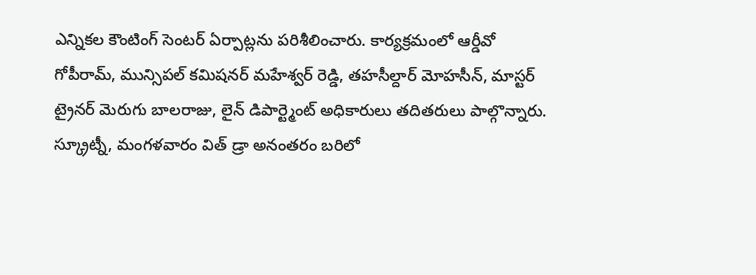ఎన్నికల కౌంటింగ్ సెంటర్ ఏర్పాట్లను పరిశీలించారు. కార్యక్రమంలో ఆర్డీవో గోపీరామ్, మున్సిపల్ కమిషనర్ మహేశ్వర్ రెడ్డి, తహసీల్దార్ మోహసీన్, మాస్టర్ ట్రైనర్ మెరుగు బాలరాజు, లైన్ డిపార్ట్మెంట్ అధికారులు తదితరులు పాల్గొన్నారు.
స్క్రూట్నీ, మంగళవారం విత్ డ్రా అనంతరం బరిలో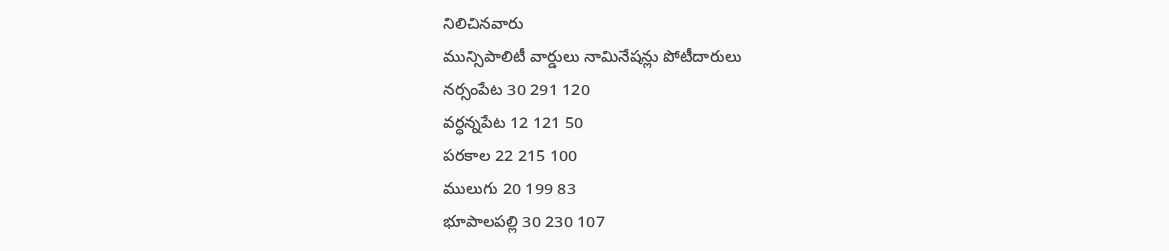నిలిచినవారు
మున్సిపాలిటీ వార్డులు నామినేషన్లు పోటీదారులు
నర్సంపేట 30 291 120
వర్ధన్నపేట 12 121 50
పరకాల 22 215 100
ములుగు 20 199 83
భూపాలపల్లి 30 230 107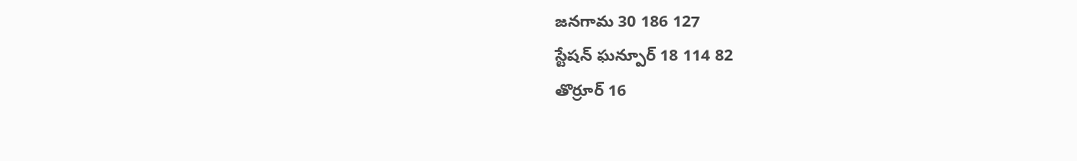జనగామ 30 186 127
స్టేషన్ ఘన్పూర్ 18 114 82
తొర్రూర్ 16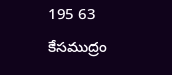195 63
కేసముద్రం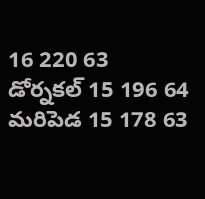16 220 63
డోర్నకల్ 15 196 64
మరిపెడ 15 178 63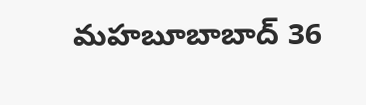మహబూబాబాద్ 36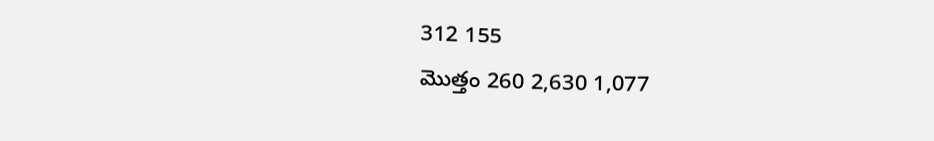312 155
మొత్తం 260 2,630 1,077